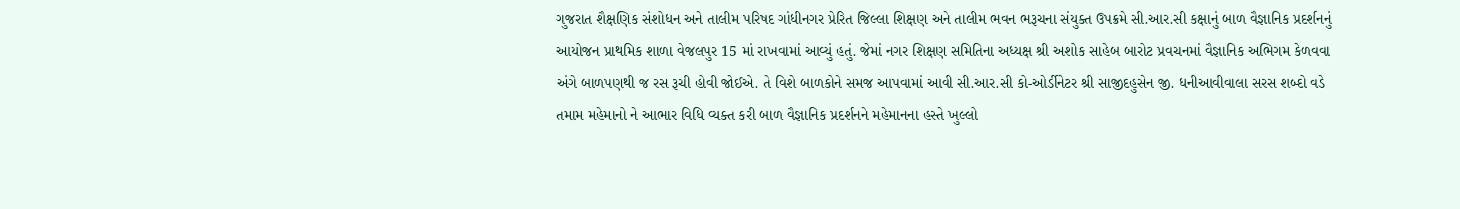ગુજરાત શૈક્ષણિક સંશોધન અને તાલીમ પરિષદ ગાંધીનગર પ્રેરિત જિલ્લા શિક્ષણ અને તાલીમ ભવન ભરૂચના સંયુક્ત ઉપક્રમે સી.આર.સી કક્ષાનું બાળ વૈજ્ઞાનિક પ્રદર્શનનું આયોજન પ્રાથમિક શાળા વેજલપુર 15 માં રાખવામાં આવ્યું હતું. જેમાં નગર શિક્ષણ સમિતિના અધ્યક્ષ શ્રી અશોક સાહેબ બારોટ પ્રવચનમાં વૈજ્ઞાનિક અભિગમ કેળવવા અંગે બાળપણથી જ રસ રૂચી હોવી જોઈએ. તે વિશે બાળકોને સમજ આપવામાં આવી સી.આર.સી કો-ઓર્ડીનેટર શ્રી સાજીદહુસેન જી. ધનીઆવીવાલા સરસ શબ્દો વડે તમામ મહેમાનો ને આભાર વિધિ વ્યક્ત કરી બાળ વૈજ્ઞાનિક પ્રદર્શનને મહેમાનના હસ્તે ખુલ્લો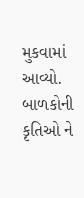મુકવામાં આવ્યો. બાળકોની કૃતિઓ ને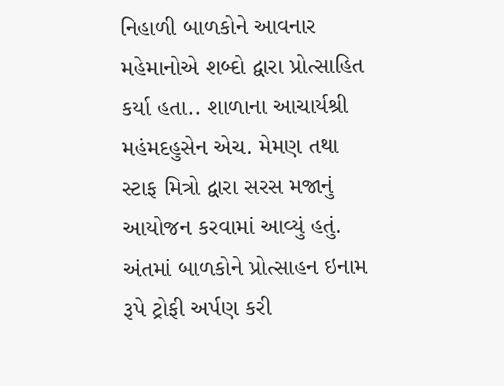નિહાળી બાળકોને આવનાર મહેમાનોએ શબ્દો દ્વારા પ્રોત્સાહિત કર્યા હતા.. શાળાના આચાર્યશ્રી મહંમદહુસેન એચ. મેમણ તથા સ્ટાફ મિત્રો દ્વારા સરસ મજાનું આયોજન કરવામાં આવ્યું હતું. અંતમાં બાળકોને પ્રોત્સાહન ઇનામ રૂપે ટ્રોફી અર્પણ કરી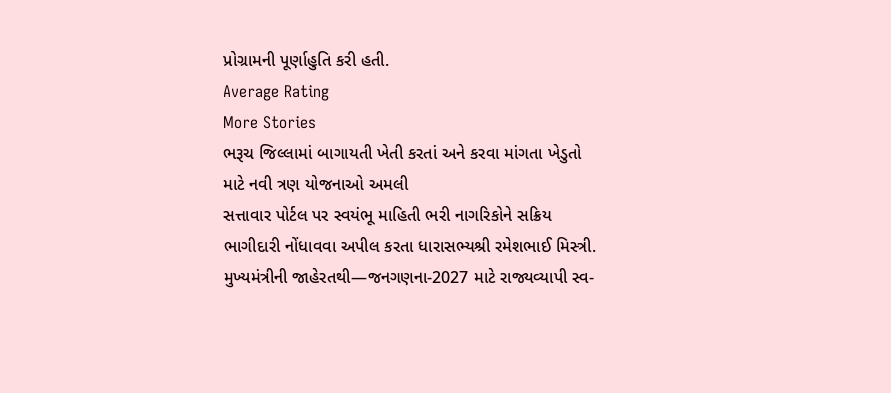પ્રોગ્રામની પૂર્ણાહુતિ કરી હતી.
Average Rating
More Stories
ભરૂચ જિલ્લામાં બાગાયતી ખેતી કરતાં અને કરવા માંગતા ખેડુતો માટે નવી ત્રણ યોજનાઓ અમલી
સત્તાવાર પોર્ટલ પર સ્વયંભૂ માહિતી ભરી નાગરિકોને સક્રિય ભાગીદારી નોંધાવવા અપીલ કરતા ધારાસભ્યશ્રી રમેશભાઈ મિસ્ત્રી.
મુખ્યમંત્રીની જાહેરતથી—જનગણના-2027 માટે રાજ્યવ્યાપી સ્વ-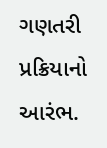ગણતરી પ્રક્રિયાનો આરંભ.